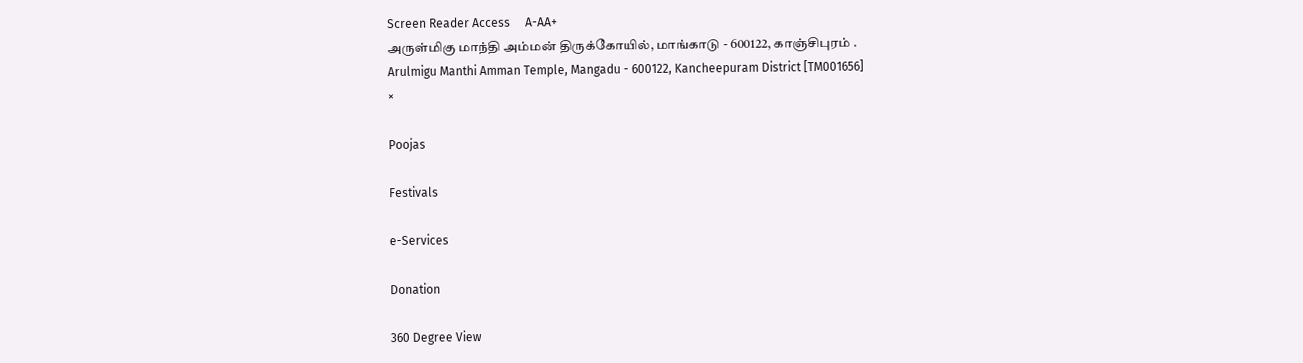Screen Reader Access     A-AA+
அருள்மிகு மாந்தி அம்மன் திருக்கோயில், மாங்காடு - 600122, காஞ்சிபுரம் .
Arulmigu Manthi Amman Temple, Mangadu - 600122, Kancheepuram District [TM001656]
×

Poojas

Festivals

e-Services

Donation

360 Degree View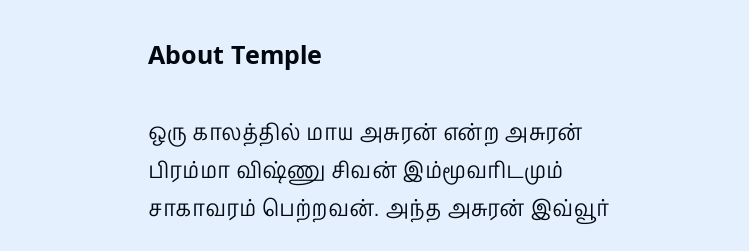About Temple

ஒரு காலத்தில் மாய அசுரன் என்ற அசுரன் பிரம்மா விஷ்ணு சிவன் இம்மூவரிடமும் சாகாவரம் பெற்றவன். அந்த அசுரன் இவ்வூர்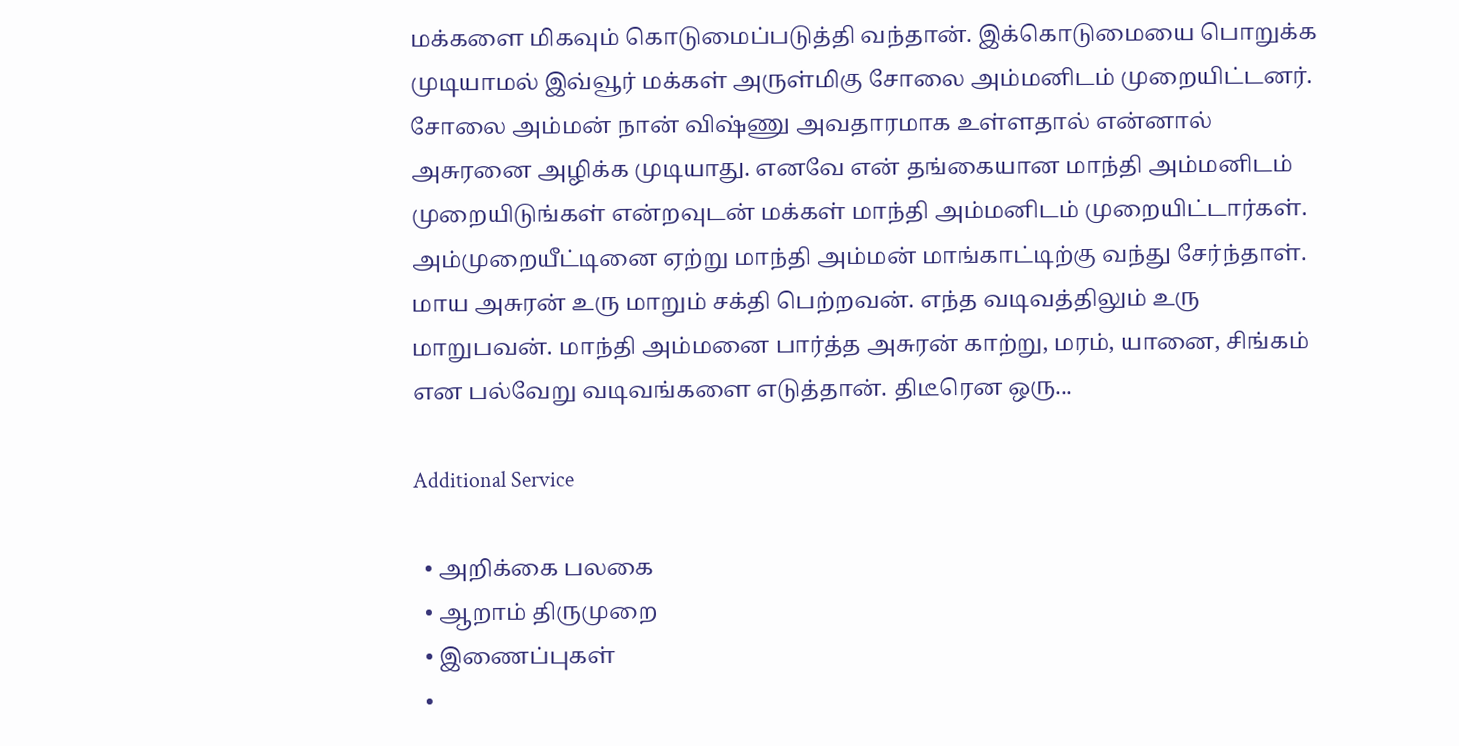மக்களை மிகவும் கொடுமைப்படுத்தி வந்தான். இக்கொடுமையை பொறுக்க முடியாமல் இவ்வூர் மக்கள் அருள்மிகு சோலை அம்மனிடம் முறையிட்டனர். சோலை அம்மன் நான் விஷ்ணு அவதாரமாக உள்ளதால் என்னால் அசுரனை அழிக்க முடியாது. எனவே என் தங்கையான மாந்தி அம்மனிடம் முறையிடுங்கள் என்றவுடன் மக்கள் மாந்தி அம்மனிடம் முறையிட்டார்கள். அம்முறையீட்டினை ஏற்று மாந்தி அம்மன் மாங்காட்டிற்கு வந்து சேர்ந்தாள். மாய அசுரன் உரு மாறும் சக்தி பெற்றவன். எந்த வடிவத்திலும் உரு மாறுபவன். மாந்தி அம்மனை பார்த்த அசுரன் காற்று, மரம், யானை, சிங்கம் என பல்வேறு வடிவங்களை எடுத்தான். திடீரென ஒரு...

Additional Service

  • அறிக்கை பலகை
  • ஆறாம் திருமுறை
  • இணைப்புகள்
  •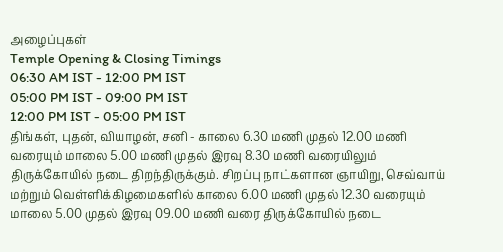அழைப்புகள்
Temple Opening & Closing Timings
06:30 AM IST - 12:00 PM IST
05:00 PM IST - 09:00 PM IST
12:00 PM IST - 05:00 PM IST
திங்கள், புதன், வியாழன், சனி - காலை 6.30 மணி முதல் 12.00 மணி வரையும் மாலை 5.00 மணி முதல் இரவு 8.30 மணி வரையிலும் திருக்கோயில் நடை திறந்திருக்கும். சிறப்பு நாட்களான ஞாயிறு, செவ்வாய் மற்றும் வெள்ளிக்கிழமைகளில் காலை 6.00 மணி முதல் 12.30 வரையும் மாலை 5.00 முதல் இரவு 09.00 மணி வரை திருக்கோயில் நடை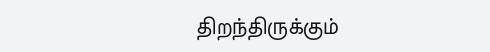திறந்திருக்கும்